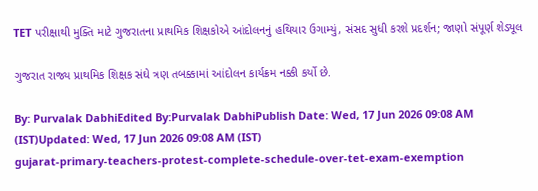TET પરીક્ષાથી મુક્તિ માટે ગુજરાતના પ્રાથમિક શિક્ષકોએ આંદોલનનું હથિયાર ઉગામ્યું, સંસદ સુધી કરશે પ્રદર્શન; જાણો સંપૂર્ણ શેડ્યૂલ

ગુજરાત રાજ્ય પ્રાથમિક શિક્ષક સંઘે ત્રણ તબક્કામાં આંદોલન કાર્યક્રમ નક્કી કર્યો છે.

By: Purvalak DabhiEdited By:Purvalak DabhiPublish Date: Wed, 17 Jun 2026 09:08 AM (IST)Updated: Wed, 17 Jun 2026 09:08 AM (IST)
gujarat-primary-teachers-protest-complete-schedule-over-tet-exam-exemption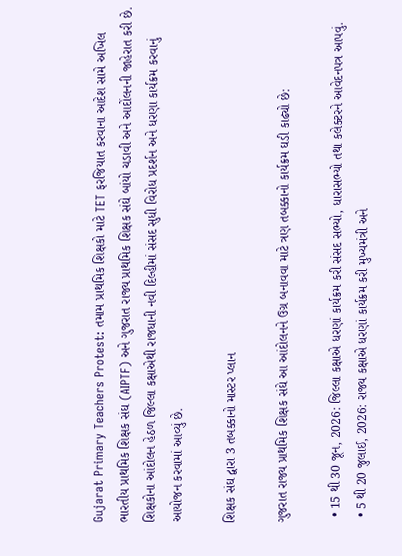Gujarat Primary Teachers Protest: તમામ પ્રાથમિક શિક્ષકો માટે TET ફરજિયાત કરવાના આદેશ સામે અખિલ ભારતીય પ્રાથમિક શિક્ષક સંઘ (AIPTF) અને ગુજરાત રાજ્ય પ્રાથમિક શિક્ષક સંઘે બાંયો ચડાવી અને આદોંલનની જાહેરાત કરી છે. શિક્ષકોના આંદોલન હેઠળ જિલ્લા કક્ષાએથી રાજધાની નવી દિલ્હીમાં સંસદ સુધી વિરોધ પ્રદર્શન અને ધરણા કાર્યક્રમ કરવાનું આયોજન કરવામાં આવ્યું છે.

શિક્ષક સંઘ દ્વારા 3 તબક્કાનો માસ્ટર પ્લાન

ગુજરાત રાજ્ય પ્રાથમિક શિક્ષક સંઘે આ આંદોલનને ઉગ્ર બનાવવા માટે ત્રણ તબક્કાનો કાર્યક્રમ ઘડી કાઢ્યો છે:

  • 15 થી 30 જૂન, 2026: જિલ્લા કક્ષાએ ધરણાં કાર્યક્રમ કરી સંસદ સભ્યો, ધારાસભ્યો તથા કલેક્ટરને આવેદનપત્ર આપવું.
  • 5 થી 20 જુલાઈ, 2026: રાજ્ય કક્ષાએ ધરણાં કાર્યક્રમ કરી મુખ્યમંત્રી અને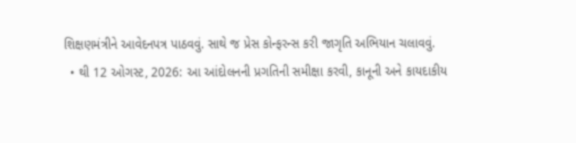શિક્ષણમંત્રીને આવેદનપત્ર પાઠવવું. સાથે જ પ્રેસ કોન્ફરન્સ કરી જાગૃતિ અભિયાન ચલાવવું.
  • થી 12 ઓગસ્ટ, 2026: આ આંદોલનની પ્રગતિની સમીક્ષા કરવી, કાનૂની અને કાયદાકીય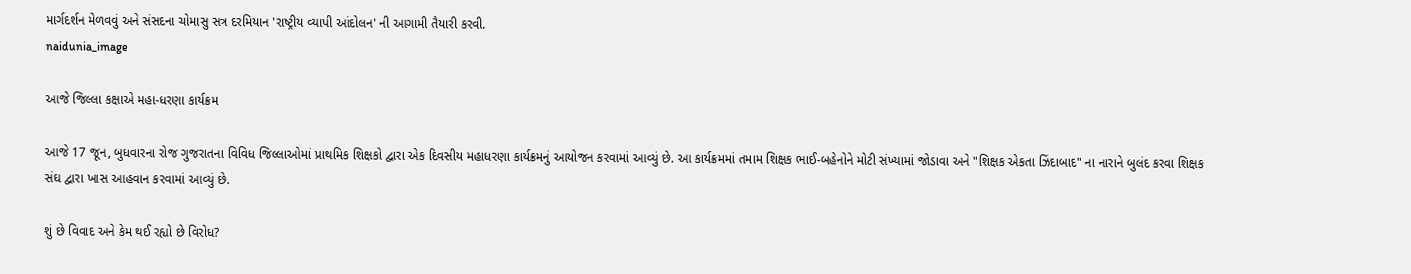માર્ગદર્શન મેળવવું અને સંસદના ચોમાસુ સત્ર દરમિયાન 'રાષ્ટ્રીય વ્યાપી આંદોલન' ની આગામી તૈયારી કરવી.
naidunia_image

આજે જિલ્લા કક્ષાએ મહા-ધરણા કાર્યક્રમ

આજે 17 જૂન, બુધવારના રોજ ગુજરાતના વિવિધ જિલ્લાઓમાં પ્રાથમિક શિક્ષકો દ્વારા એક દિવસીય મહાધરણા કાર્યક્રમનું આયોજન કરવામાં આવ્યું છે. આ કાર્યક્રમમાં તમામ શિક્ષક ભાઈ-બહેનોને મોટી સંખ્યામાં જોડાવા અને "શિક્ષક એકતા ઝિંદાબાદ" ના નારાને બુલંદ કરવા શિક્ષક સંઘ દ્વારા ખાસ આહવાન કરવામાં આવ્યું છે.

શું છે વિવાદ અને કેમ થઈ રહ્યો છે વિરોધ?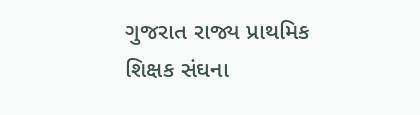ગુજરાત રાજ્ય પ્રાથમિક શિક્ષક સંઘના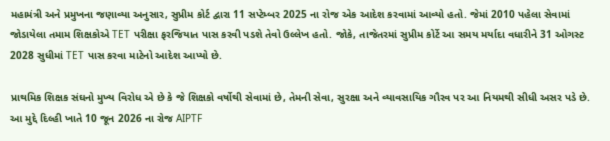મહામંત્રી અને પ્રમુખના જણાવ્યા અનુસાર, સુપ્રીમ કોર્ટ દ્વારા 11 સપ્ટેમ્બર 2025 ના રોજ એક આદેશ કરવામાં આવ્યો હતો. જેમાં 2010 પહેલા સેવામાં જોડાયેલા તમામ શિક્ષકોએ TET પરીક્ષા ફરજિયાત પાસ કરવી પડશે તેવો ઉલ્લેખ હતો. જોકે, તાજેતરમાં સુપ્રીમ કોર્ટે આ સમય મર્યાદા વધારીને 31 ઓગસ્ટ 2028 સુધીમાં TET પાસ કરવા માટેનો આદેશ આપ્યો છે.

પ્રાથમિક શિક્ષક સંઘનો મુખ્ય વિરોધ એ છે કે જે શિક્ષકો વર્ષોથી સેવામાં છે, તેમની સેવા, સુરક્ષા અને વ્યાવસાયિક ગૌરવ પર આ નિયમથી સીધી અસર પડે છે. આ મુદ્દે દિલ્હી ખાતે 10 જૂન 2026 ના રોજ AIPTF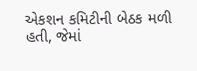એકશન કમિટીની બેઠક મળી હતી, જેમાં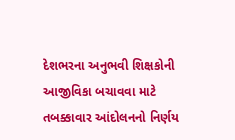દેશભરના અનુભવી શિક્ષકોની આજીવિકા બચાવવા માટે તબક્કાવાર આંદોલનનો નિર્ણય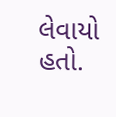લેવાયો હતો.